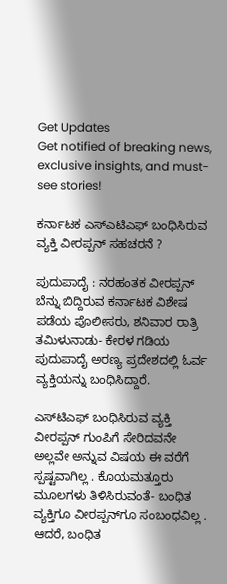Get Updates
Get notified of breaking news, exclusive insights, and must-see stories!

ಕರ್ನಾಟಕ ಎಸ್‌ಎಟಿಎಫ್‌ ಬಂಧಿಸಿರುವ ವ್ಯಕ್ತಿ ವೀರಪ್ಪನ್‌ ಸಹಚರನೆ ?

ಪುದುಪಾದೈ : ನರಹಂತಕ ವೀರಪ್ಪನ್‌ ಬೆನ್ನು ಬಿದ್ದಿರುವ ಕರ್ನಾಟಕ ವಿಶೇಷ ಪಡೆಯ ಪೊಲೀಸರು, ಶನಿವಾರ ರಾತ್ರಿ ತಮಿಳುನಾಡು- ಕೇರಳ ಗಡಿಯ ಪುದುಪಾದೈ ಅರಣ್ಯ ಪ್ರದೇಶದಲ್ಲಿ ಓರ್ವ ವ್ಯಕ್ತಿಯನ್ನು ಬಂಧಿಸಿದ್ದಾರೆ.

ಎಸ್‌ಟಿಎಫ್‌ ಬಂಧಿಸಿರುವ ವ್ಯಕ್ತಿ ವೀರಪ್ಪನ್‌ ಗುಂಪಿಗೆ ಸೇರಿದವನೇ ಅಲ್ಲವೇ ಅನ್ನುವ ವಿಷಯ ಈ ವರೆಗೆ ಸ್ಪಷ್ಟವಾಗಿಲ್ಲ . ಕೊಯಮತ್ತೂರು ಮೂಲಗಳು ತಿಳಿಸಿರುವಂತೆ- ಬಂಧಿತ ವ್ಯಕ್ತಿಗೂ ವೀರಪ್ಪನ್‌ಗೂ ಸಂಬಂಧವಿಲ್ಲ . ಆದರೆ, ಬಂಧಿತ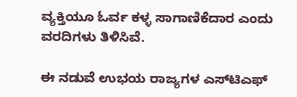ವ್ಯಕ್ತಿಯೂ ಓರ್ವ ಕಳ್ಳ ಸಾಗಾಣಿಕೆದಾರ ಎಂದು ವರದಿಗಳು ತಿಳಿಸಿವೆ.

ಈ ನಡುವೆ ಉಭಯ ರಾಜ್ಯಗಳ ಎಸ್‌ಟಿಎಫ್‌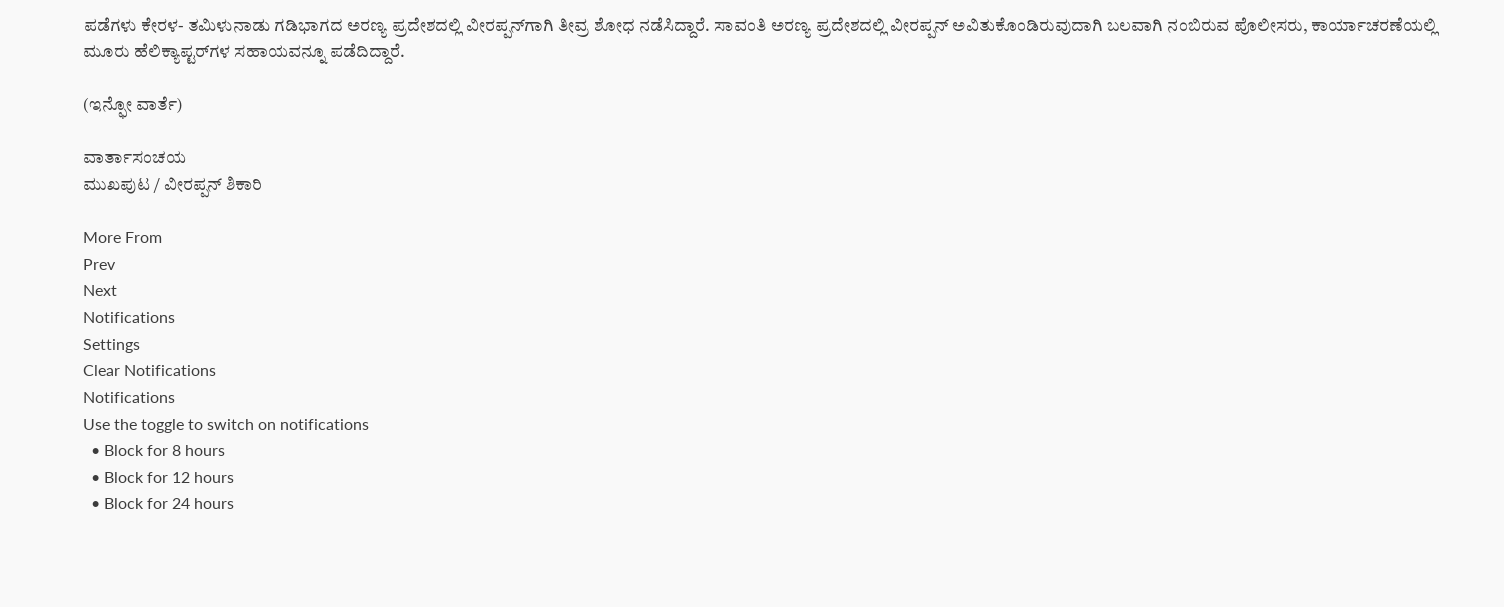ಪಡೆಗಳು ಕೇರಳ- ತಮಿಳುನಾಡು ಗಡಿಭಾಗದ ಅರಣ್ಯ ಪ್ರದೇಶದಲ್ಲಿ ವೀರಪ್ಪನ್‌ಗಾಗಿ ತೀವ್ರ ಶೋಧ ನಡೆಸಿದ್ದಾರೆ. ಸಾವಂತಿ ಅರಣ್ಯ ಪ್ರದೇಶದಲ್ಲಿ ವೀರಪ್ಪನ್‌ ಅವಿತುಕೊಂಡಿರುವುದಾಗಿ ಬಲವಾಗಿ ನಂಬಿರುವ ಪೊಲೀಸರು, ಕಾರ್ಯಾಚರಣೆಯಲ್ಲಿ ಮೂರು ಹೆಲಿಕ್ಯಾಪ್ಟರ್‌ಗಳ ಸಹಾಯವನ್ನೂ ಪಡೆದಿದ್ದಾರೆ.

(ಇನ್ಫೋ ವಾರ್ತೆ)

ವಾರ್ತಾಸಂಚಯ
ಮುಖಪುಟ / ವೀರಪ್ಪನ್‌ ಶಿಕಾರಿ

More From
Prev
Next
Notifications
Settings
Clear Notifications
Notifications
Use the toggle to switch on notifications
  • Block for 8 hours
  • Block for 12 hours
  • Block for 24 hours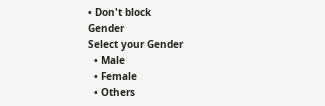• Don't block
Gender
Select your Gender
  • Male
  • Female
  • Others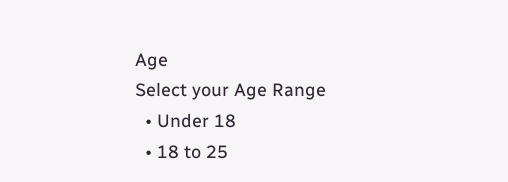Age
Select your Age Range
  • Under 18
  • 18 to 25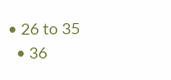• 26 to 35
  • 36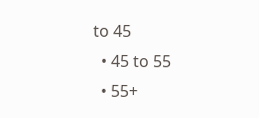to 45
  • 45 to 55
  • 55+